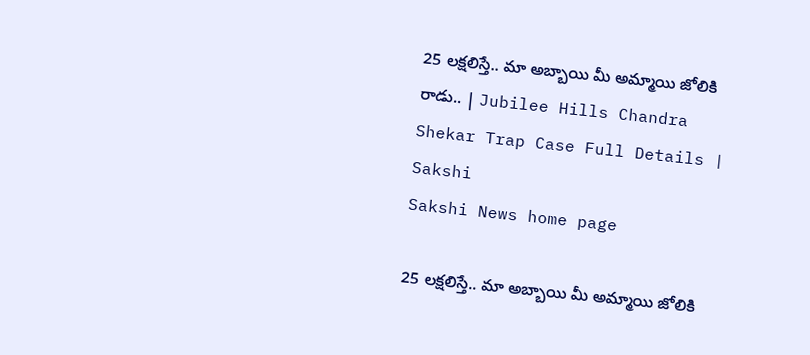25 లక్షలిస్తే.. మా అబ్బాయి మీ అమ్మాయి జోలికి రాడు.. | Jubilee Hills Chandra Shekar Trap Case Full Details | Sakshi
Sakshi News home page

25 లక్షలిస్తే.. మా అబ్బాయి మీ అమ్మాయి జోలికి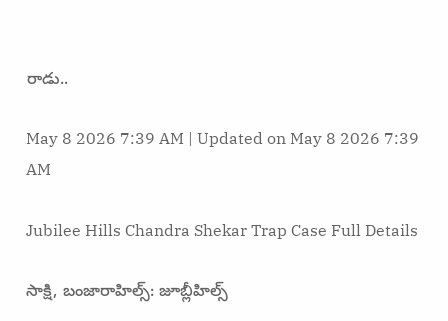రాడు..

May 8 2026 7:39 AM | Updated on May 8 2026 7:39 AM

Jubilee Hills Chandra Shekar Trap Case Full Details

సాక్షి, బంజారాహిల్స్‌: జూబ్లీహిల్స్‌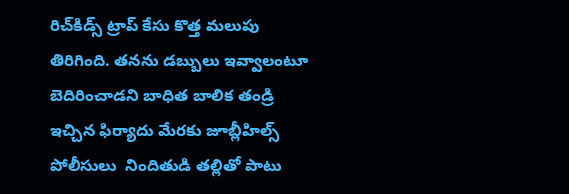రిచ్‌కిడ్స్‌ ట్రాప్‌ కేసు కొత్త మలుపు తిరిగింది. తనను డబ్బులు ఇవ్వాలంటూ బెదిరించాడని బాధిత బాలిక తండ్రి ఇచ్చిన ఫిర్యాదు మేరకు జూబ్లీహిల్స్‌ పోలీసులు  నిందితుడి తల్లితో పాటు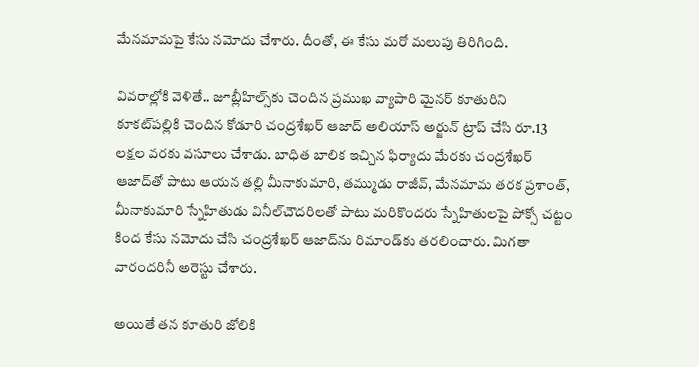మేనమామపై కేసు నమోదు చేశారు. దీంతో, ఈ కేసు మరో మలుపు తిరిగింది.

వివరాల్లోకి వెళితే.. జూబ్లీహిల్స్‌కు చెందిన ప్రముఖ వ్యాపారి మైనర్‌ కూతురిని కూకట్‌పల్లికి చెందిన కోడూరి చంద్రశేఖర్‌ ఆజాద్‌ అలియాస్‌ అర్జున్‌ ట్రాప్‌ చేసి రూ.13 లక్షల వరకు వసూలు చేశాడు. బాధిత బాలిక ఇచ్చిన ఫిర్యాదు మేరకు చంద్రశేఖర్‌ ఆజాద్‌తో పాటు ఆయన తల్లి మీనాకుమారి, తమ్ముడు రాజీవ్, మేనమామ తరక ప్రశాంత్, మీనాకుమారి స్నేహితుడు వినీల్‌చౌదరిలతో పాటు మరికొందరు స్నేహితులపై పోక్సో చట్టం కింద కేసు నమోదు చేసి చంద్రశేఖర్‌ ఆజాద్‌ను రిమాండ్‌కు తరలించారు. మిగతా వారందరినీ అరెస్టు చేశారు.

అయితే తన కూతురి జోలికి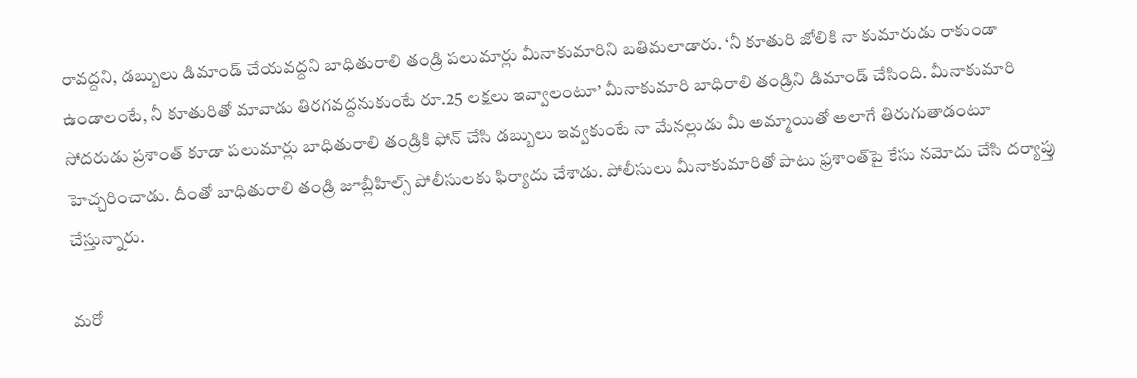రావద్దని, డబ్బులు డిమాండ్‌ చేయవద్దని బాధితురాలి తండ్రి పలుమార్లు మీనాకుమారిని బతిమలాడారు. ‘నీ కూతురి జోలికి నా కుమారుడు రాకుండా ఉండాలంటే, నీ కూతురితో మావాడు తిరగవద్దనుకుంటే రూ.25 లక్షలు ఇవ్వాలంటూ’ మీనాకుమారి బాధిరాలి తండ్రిని డిమాండ్‌ చేసింది. మీనాకుమారి సోదరుడు ప్రశాంత్‌ కూడా పలుమార్లు బాధితురాలి తండ్రికి ఫోన్‌ చేసి డబ్బులు ఇవ్వకుంటే నా మేనల్లుడు మీ అమ్మాయితో అలాగే తిరుగుతాడంటూ హెచ్చరించాడు. దీంతో బాధితురాలి తండ్రి జూబ్లీహిల్స్‌ పోలీసులకు ఫిర్యాదు చేశాడు. పోలీసులు మీనాకుమారితో పాటు ఫ్రశాంత్‌పై కేసు నమోదు చేసి దర్యాప్తు చేస్తున్నారు.

మరో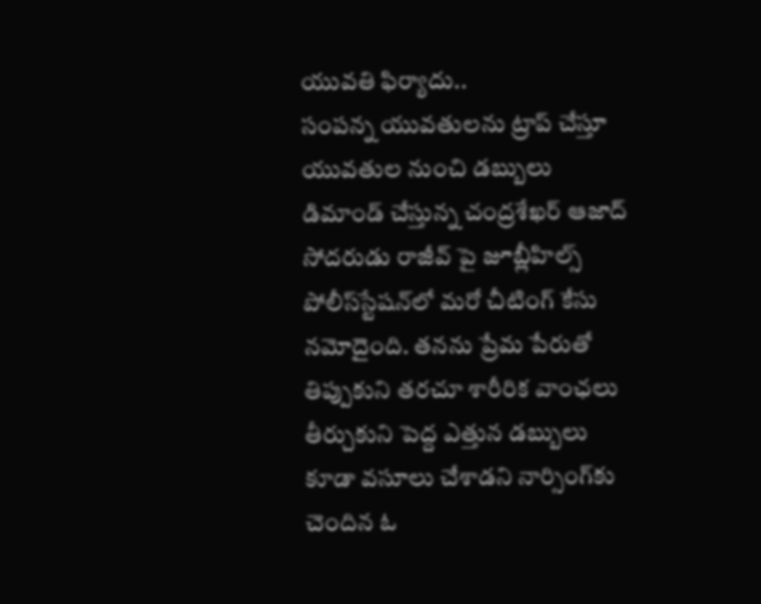యువతి ఫిర్యాదు..
సంపన్న యువతులను ట్రాప్‌ చేస్తూ యువతుల నుంచి డబ్బులు డిమాండ్‌ చేస్తున్న చంద్రశేఖర్‌ ఆజాద్‌ సోదరుడు రాజీవ్‌ పై జూబ్లీహిల్స్‌ పోలీస్‌స్టేషన్‌లో మరో చీటింగ్‌ కేసు నమోదైంది. తనను ప్రేమ పేరుతో తిప్పుకుని తరచూ శారీరిక వాంఛలు తీర్చుకుని పెద్ద ఎత్తున డబ్బులు కూడా వసూలు చేశాడని నార్సింగ్‌కు చెందిన ఓ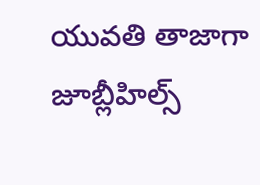యువతి తాజాగా జూబ్లీహిల్స్‌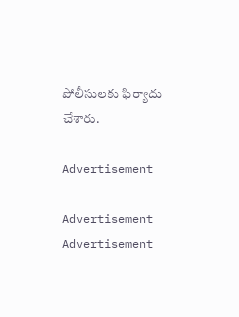పోలీసులకు ఫిర్యాదు చేశారు.

Advertisement

Advertisement
Advertisement